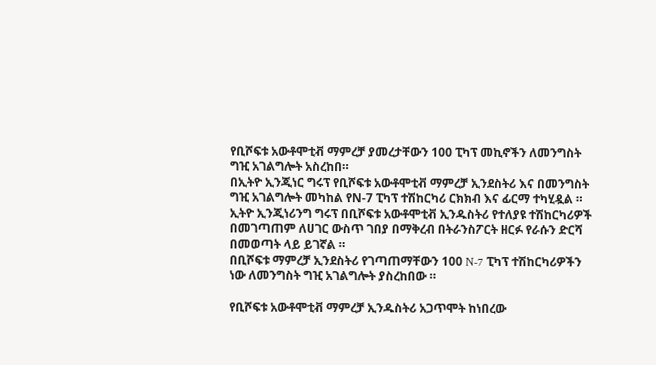የቢሾፍቱ አውቶሞቲቭ ማምረቻ ያመረታቸውን 100 ፒካፕ መኪኖችን ለመንግስት ግዢ አገልግሎት አስረከበ።
በኢትዮ ኢንጂነር ግሩፕ የቢሾፍቱ አውቶሞቲቭ ማምረቻ ኢንደስትሪ እና በመንግስት ግዢ አገልግሎት መካከል የN-7 ፒካፕ ተሽከርካሪ ርክክብ እና ፊርማ ተካሂዷል ።
ኢትዮ ኢንጂነሪንግ ግሩፕ በቢሾፍቱ አውቶሞቲቭ ኢንዱስትሪ የተለያዩ ተሽከርካሪዎች በመገጣጠም ለሀገር ውስጥ ገበያ በማቅረብ በትራንስፖርት ዘርፉ የራሱን ድርሻ በመወጣት ላይ ይገኛል ።
በቢሾፍቱ ማምረቻ ኢንደስትሪ የገጣጠማቸውን 100 N-7 ፒካፕ ተሽከርካሪዎችን ነው ለመንግስት ግዢ አገልግሎት ያስረከበው ።

የቢሾፍቱ አውቶሞቲቭ ማምረቻ ኢንዱስትሪ አጋጥሞት ከነበረው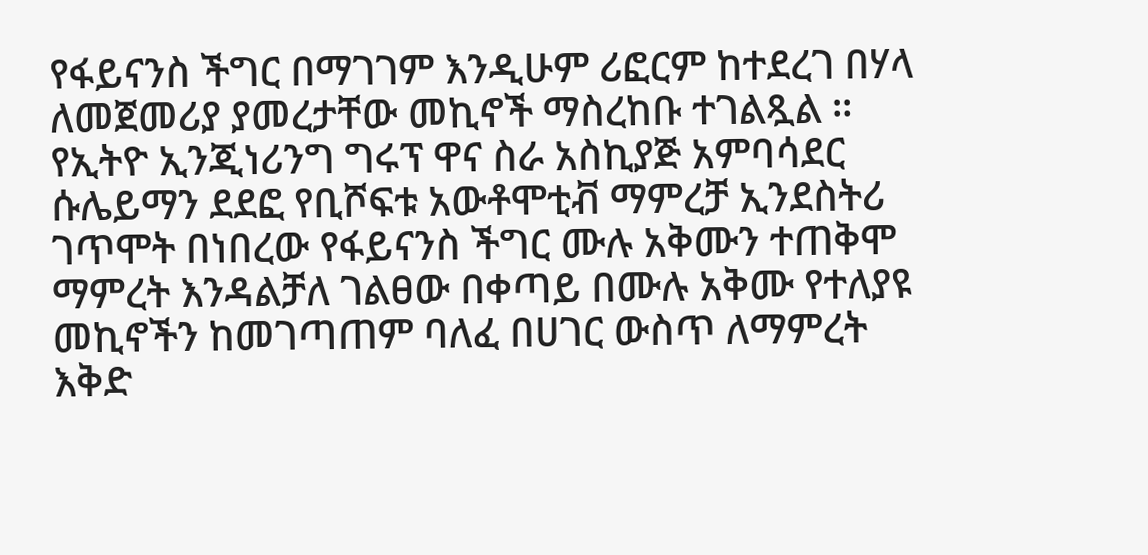የፋይናንስ ችግር በማገገም እንዲሁም ሪፎርም ከተደረገ በሃላ ለመጀመሪያ ያመረታቸው መኪኖች ማስረከቡ ተገልጿል ።
የኢትዮ ኢንጂነሪንግ ግሩፕ ዋና ስራ አስኪያጅ አምባሳደር ሱሌይማን ደደፎ የቢሾፍቱ አውቶሞቲቭ ማምረቻ ኢንደስትሪ ገጥሞት በነበረው የፋይናንስ ችግር ሙሉ አቅሙን ተጠቅሞ ማምረት እንዳልቻለ ገልፀው በቀጣይ በሙሉ አቅሙ የተለያዩ መኪኖችን ከመገጣጠም ባለፈ በሀገር ውስጥ ለማምረት እቅድ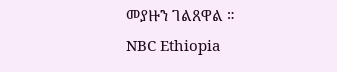መያዙን ገልጸዋል ።
NBC Ethiopia